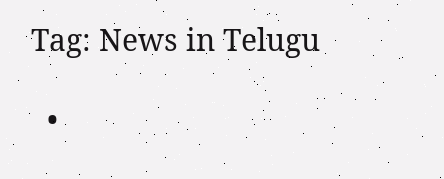Tag: News in Telugu

  •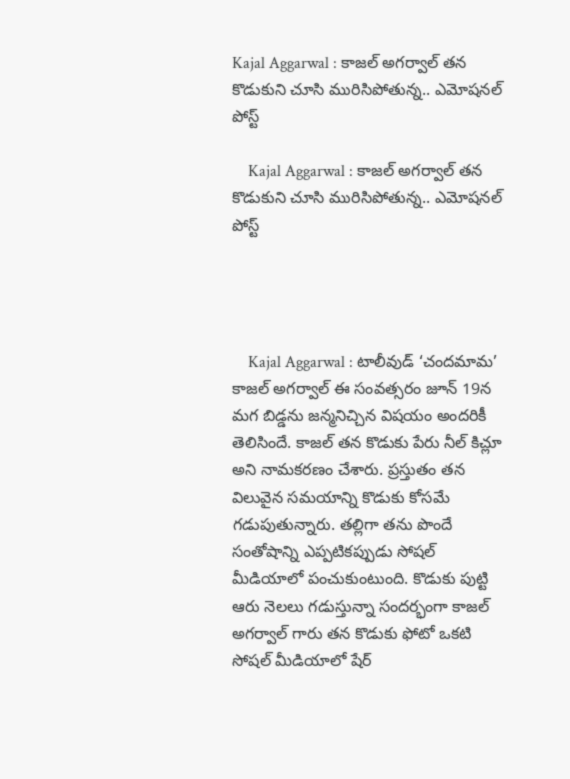Kajal Aggarwal : కాజల్ అగర్వాల్ తన కొడుకుని చూసి మురిసిపోతున్న.. ఎమోషనల్ పోస్ట్

    Kajal Aggarwal : కాజల్ అగర్వాల్ తన కొడుకుని చూసి మురిసిపోతున్న.. ఎమోషనల్ పోస్ట్




    Kajal Aggarwal : టాలీవుడ్ ‘చందమామ’ కాజల్ అగర్వాల్ ఈ సంవత్సరం జూన్ 19న మగ బిడ్డను జన్మనిచ్చిన విషయం అందరికీ తెలిసిందే. కాజల్ తన కొడుకు పేరు నీల్‌ కిచ్లూ అని నామకరణం చేశారు. ప్రస్తుతం తన విలువైన సమయాన్ని కొడుకు కోసమే గడుపుతున్నారు. తల్లిగా తను పొందే సంతోషాన్ని ఎప్పటికప్పుడు సోషల్ మీడియాలో పంచుకుంటుంది. కొడుకు పుట్టి ఆరు నెలలు గడుస్తున్నా సందర్భంగా కాజల్ అగర్వాల్ గారు తన కొడుకు ఫోటో ఒకటి సోషల్ మీడియాలో షేర్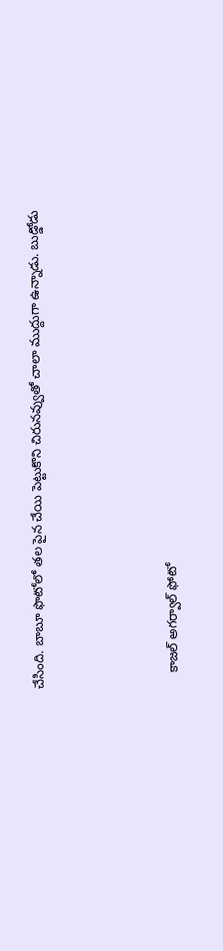చేసింది. బాబూ ఫొటోలో తల పైన చేయి పెట్టుకొని చిరునవ్వుతో చాలా ముద్దుగా ఉన్నాడు. బుడ్డోడు




    కాజల్ అగర్వాల్ ఫోటో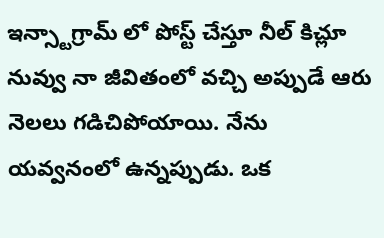ఇన్స్టాగ్రామ్ లో పోస్ట్ చేస్తూ నీల్‌ కిచ్లూ నువ్వు నా జీవితంలో వచ్చి అప్పుడే ఆరు నెలలు గడిచిపోయాయి. నేను యవ్వనంలో ఉన్నప్పుడు. ఒక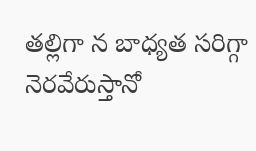తల్లిగా న బాధ్యత సరిగ్గా నెరవేరుస్తానో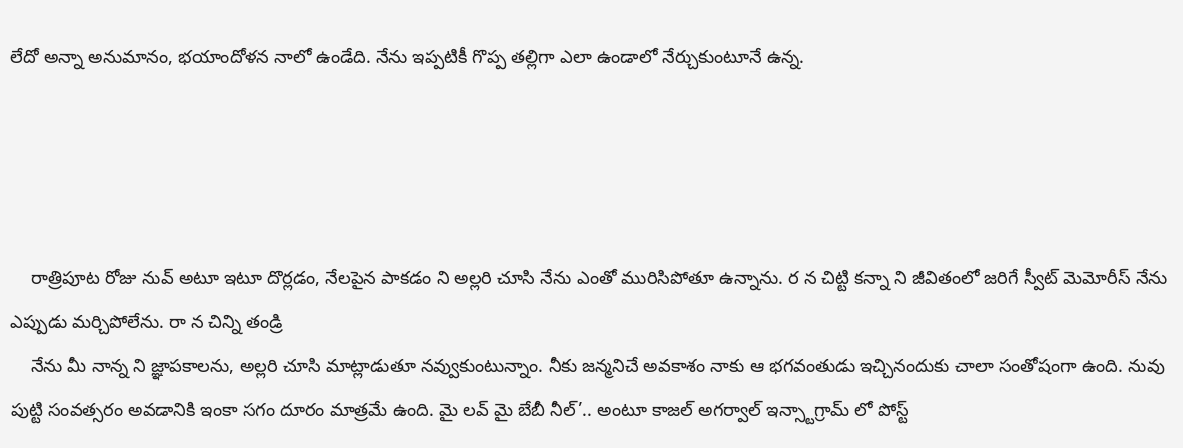లేదో అన్నా అనుమానం, భయాందోళన నాలో ఉండేది. నేను ఇప్పటికీ గొప్ప తల్లిగా ఎలా ఉండాలో నేర్చుకుంటూనే ఉన్న.




    రాత్రిపూట రోజు నువ్ అటూ ఇటూ దొర్లడం, నేలపైన పాకడం ని అల్లరి చూసి నేను ఎంతో మురిసిపోతూ ఉన్నాను. ర న చిట్టి కన్నా ని జీవితంలో జరిగే స్వీట్ మెమోరీస్ నేను ఎప్పుడు మర్చిపోలేను. రా న చిన్ని తండ్రి
    నేను మీ నాన్న ని జ్ఞాపకాలను, అల్లరి చూసి మాట్లాడుతూ నవ్వుకుంటున్నాం. నీకు జన్మనిచే అవకాశం నాకు ఆ భగవంతుడు ఇచ్చినందుకు చాలా సంతోషంగా ఉంది. నువు పుట్టి సంవత్సరం అవడానికి ఇంకా సగం దూరం మాత్రమే ఉంది. మై లవ్ మై బేబీ నీల్’.. అంటూ కాజల్ అగర్వాల్ ఇన్స్టాగ్రామ్ లో పోస్ట్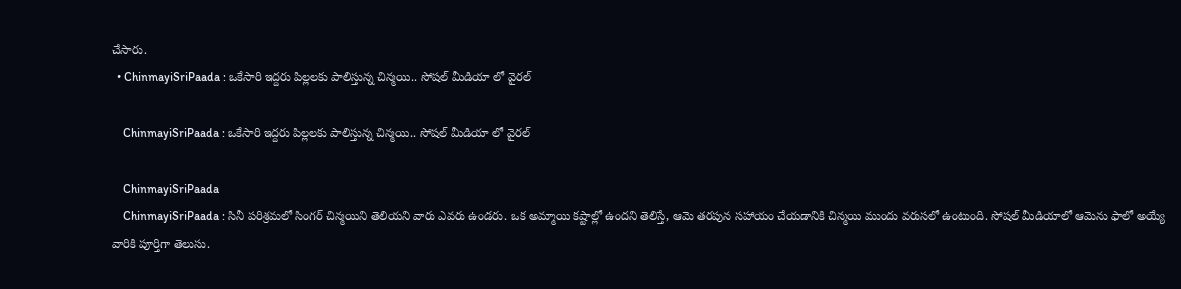చేసారు.
  • ChinmayiSriPaada : ఒకేసారి ఇద్దరు పిల్లలకు పాలిస్తున్న చిన్మయి.. సోషల్ మీడియా లో వైరల్

    ChinmayiSriPaada : ఒకేసారి ఇద్దరు పిల్లలకు పాలిస్తున్న చిన్మయి.. సోషల్ మీడియా లో వైరల్

    ChinmayiSriPaada
    ChinmayiSriPaada : సినీ పరిశ్రమలో సింగర్ చిన్మయిని తెలియని వారు ఎవరు ఉండరు. ఒక అమ్మాయి కష్టాల్లో ఉందని తెలిస్తే, ఆమె తరపున సహాయం చేయడానికి చిన్మయి ముందు వరుసలో ఉంటుంది. సోషల్ మీడియాలో ఆమెను ఫాలో అయ్యే వారికి పూర్తిగా తెలుసు.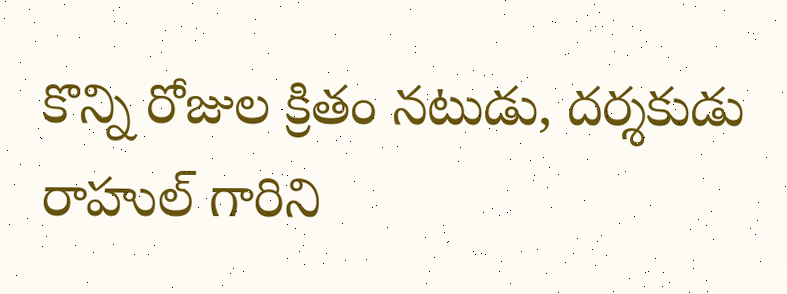కొన్ని రోజుల క్రితం నటుడు, దర్శకుడు రాహుల్‌ గారిని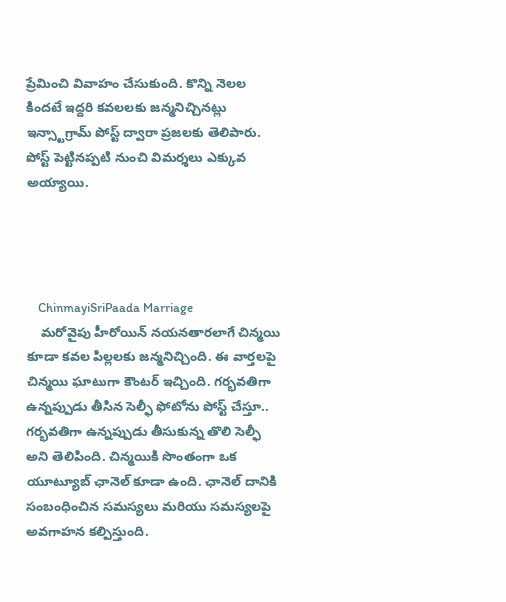ప్రేమించి వివాహం చేసుకుంది. కొన్ని నెలల కిందటే ఇద్దరి కవలలకు జన్మనిచ్చినట్లు ఇన్స్టాగ్రామ్ పోస్ట్ ద్వారా ప్రజలకు తెలిపారు. పోస్ట్ పెట్టినప్పటి నుంచి విమర్శలు ఎక్కువ అయ్యాయి.




    ChinmayiSriPaada Marriage
    మరోవైపు హీరోయిన్ నయనతారలాగే చిన్మయి కూడా కవల పిల్లలకు జన్మనిచ్చింది. ఈ వార్తలపై చిన్మయి ఘాటుగా కౌంటర్ ఇచ్చింది. గర్భవతిగా ఉన్నప్పుడు తీసిన సెల్ఫీ ఫోటోను పోస్ట్ చేస్తూ.. గర్భవతిగా ఉన్నప్పుడు తీసుకున్న తొలి సెల్ఫీ అని తెలిపింది. చిన్మయికి సొంతంగా ఒక యూట్యూబ్ ఛానెల్ కూడా ఉంది. ఛానెల్ దానికి సంబంధించిన సమస్యలు మరియు సమస్యలపై అవగాహన కల్పిస్తుంది.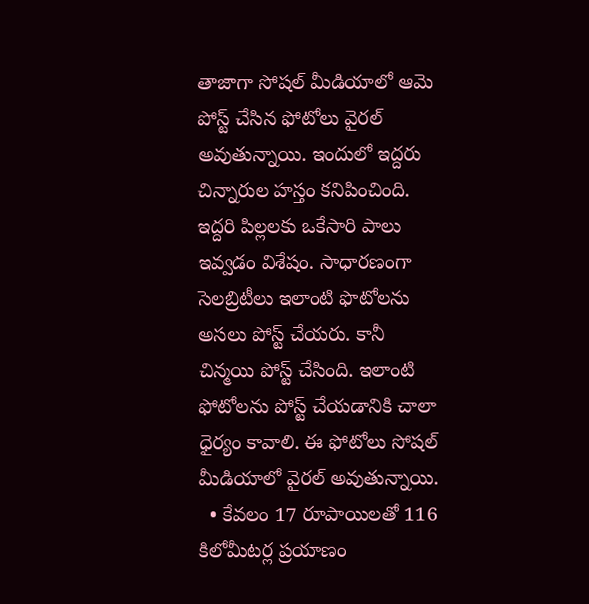తాజాగా సోషల్ మీడియాలో ఆమె పోస్ట్ చేసిన ఫోటోలు వైరల్ అవుతున్నాయి. ఇందులో ఇద్దరు చిన్నారుల హస్తం కనిపించింది. ఇద్దరి పిల్లలకు ఒకేసారి పాలు ఇవ్వడం విశేషం. సాధారణంగా సెలబ్రిటీలు ఇలాంటి ఫొటోలను అసలు పోస్ట్ చేయరు. కానీ చిన్మయి పోస్ట్ చేసింది. ఇలాంటి ఫోటోలను పోస్ట్ చేయడానికి చాలా ధైర్యం కావాలి. ఈ ఫోటోలు సోషల్ మీడియాలో వైరల్ అవుతున్నాయి.
  • కేవలం 17 రూపాయిలతో 116 కిలోమీట‌ర్ల ప్రయాణం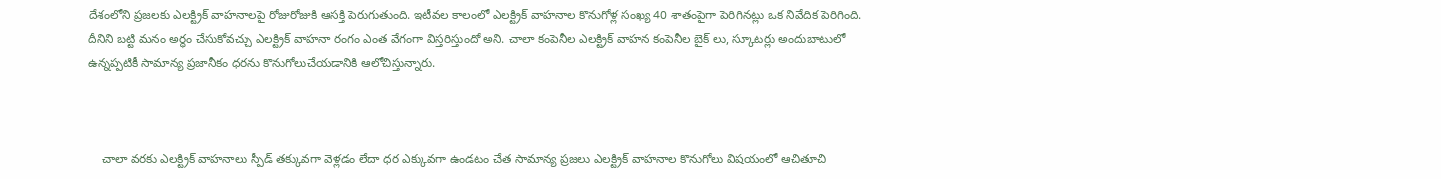దేశంలోని ప్రజలకు ఎలక్ట్రిక్ వాహనాలపై రోజురోజుకి ఆసక్తి పెరుగుతుంది. ఇటీవల కాలంలో ఎలక్ట్రిక్ వాహనాల కొనుగోళ్ల సంఖ్య 40 శాతంపైగా పెరిగినట్లు ఒక నివేదిక పెరిగింది. దీనిని బట్టి మనం అర్ధం చేసుకోవచ్చు ఎలక్ట్రిక్ వాహనా రంగం ఎంత వేగంగా విస్తరిస్తుందో అని. చాలా కంపెనీల ఎలక్ట్రిక్ వాహన కంపెనీల బైక్ లు, స్కూటర్లు అందుబాటులో ఉన్నప్పటికీ సామాన్య ప్రజానీకం ధరను కొనుగోలుచేయడానికి ఆలోచిస్తున్నారు.



    చాలా వరకు ఎలక్ట్రిక్ వాహనాలు స్పీడ్ తక్కువగా వెళ్లడం లేదా ధర ఎక్కువగా ఉండటం చేత సామాన్య ప్రజలు ఎలక్ట్రిక్ వాహనాల కొనుగోలు విషయంలో ఆచితూచి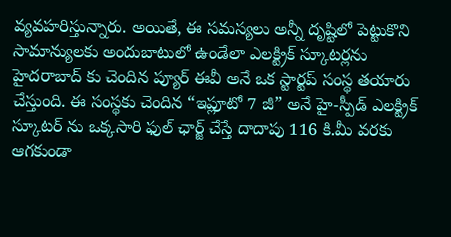వ్యవహరిస్తున్నారు. అయితే, ఈ సమస్యలు అన్నీ దృష్టిలో పెట్టుకొని సామాన్యుల‌కు అందుబాటులో ఉండేలా ఎల‌క్ట్రిక్ స్కూటర్లను హైదరాబాద్ కు చెందిన ప్యూర్ ఈవీ అనే ఒక స్టార్టప్ సంస్థ తయారు చేస్తుంది‌. ఈ సంస్థకు చెందిన “ఇప్లూటో 7 జీ” అనే హై-స్పీడ్ ఎలక్ట్రిక్ స్కూటర్ ను ఒక్కసారి ఫుల్ ఛార్జ్ చేస్తే దాదాపు 116 కి.మీ వ‌ర‌కు ఆగకుండా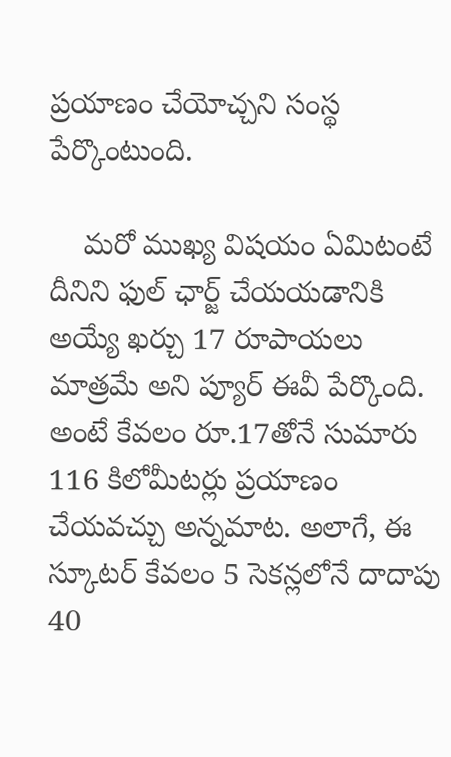ప్ర‌యాణం చేయోచ్చ‌ని సంస్థ పేర్కొంటుంది.

    మరో ముఖ్య విషయం ఏమిటంటే దీనిని ఫుల్ ఛార్జ్ చేయయడానికి అయ్యే ఖర్చు 17 రూపాయలు మాత్రమే అని ప్యూర్ ఈవీ పేర్కొంది. అంటే కేవ‌లం రూ.17తోనే సుమారు 116 కిలోమీట‌ర్లు ప్ర‌యాణం చేయవచ్చు అన్నమాట‌. అలాగే, ఈ స్కూటర్ కేవ‌లం 5 సెక‌న్లలోనే దాదాపు 40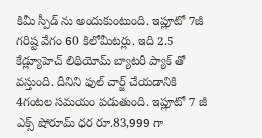కిమీ స్పీడ్ ను అందుకుంటుంది. ఇప్లూటో 7జీ గరిష్ట వేగం 60 కిలోమీట‌ర్లు. ఇది 2.5 కేడ్ల్యూహెచ్ లిథియోమ్ బ్యాటరీ ప్యాక్ తో వస్తుంది. దీనిని ఫుల్ చార్జ్ చేయ‌డానికి 4గంట‌ల సమయం ప‌డుతుంది. ఇప్లూటో 7 జీ ఎక్స్ షోరూమ్ ధర రూ.83,999 గా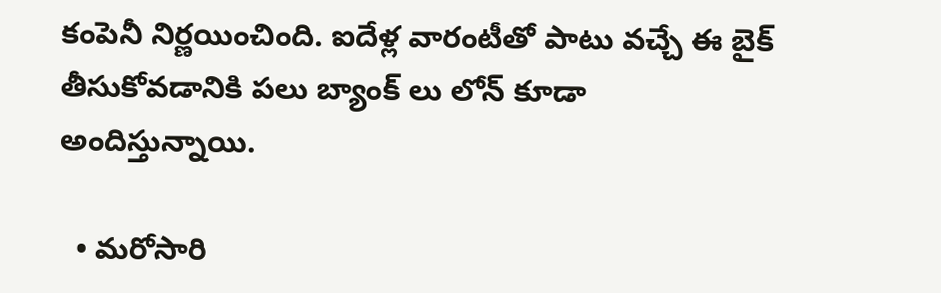కంపెనీ నిర్ణ‌యించింది. ఐదేళ్ల వారంటీతో పాటు వ‌చ్చే ఈ బైక్ తీసుకోవ‌డానికి ప‌లు బ్యాంక్ లు లోన్ కూడా అందిస్తున్నాయి.

  • మరోసారి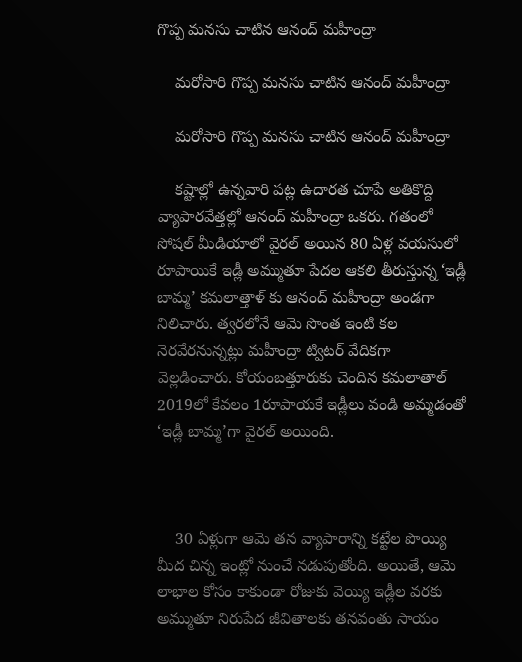గొప్ప మనసు చాటిన ఆనంద్ మహీంద్రా

    మరోసారి గొప్ప మనసు చాటిన ఆనంద్ మహీంద్రా

    మరోసారి గొప్ప మనసు చాటిన ఆనంద్ మహీంద్రా

    కష్టాల్లో ఉన్నవారి పట్ల ఉదారత చూపే అతికొద్ది వ్యాపారవేత్తల్లో ఆనంద్‌ మహీంద్రా ఒకరు. గతంలో సోషల్ మీడియాలో వైరల్ అయిన 80 ఏళ్ల వయసులో రూపాయికే ఇడ్లీ అమ్ముతూ పేదల ఆకలి తీరుస్తున్న ‘ఇడ్లీ బామ్మ’ కమలాత్తాళ్ కు ఆనంద్‌ మహీంద్రా అండగా నిలిచారు. త్వరలోనే ఆమె సొంత ఇంటి కల నెరవేరనున్నట్లు మహీంద్రా ట్విటర్‌ వేదికగా వెల్లడించారు. కోయంబత్తూరుకు చెందిన కమలాతాల్ 2019లో కేవలం 1రూపాయకే ఇడ్లీలు వండి అమ్మడంతో ‘ఇడ్లీ బామ్మ’గా వైరల్ అయింది.



    30 ఏళ్లుగా ఆమె తన వ్యాపారాన్ని కట్టేల పొయ్యి మీద చిన్న ఇంట్లో నుంచే నడుపుతోంది. అయితే, ఆమె లాభాల కోసం కాకుండా రోజుకు వెయ్యి ఇడ్లీల వరకు అమ్ముతూ నిరుపేద జీవితాలకు తనవంతు సాయం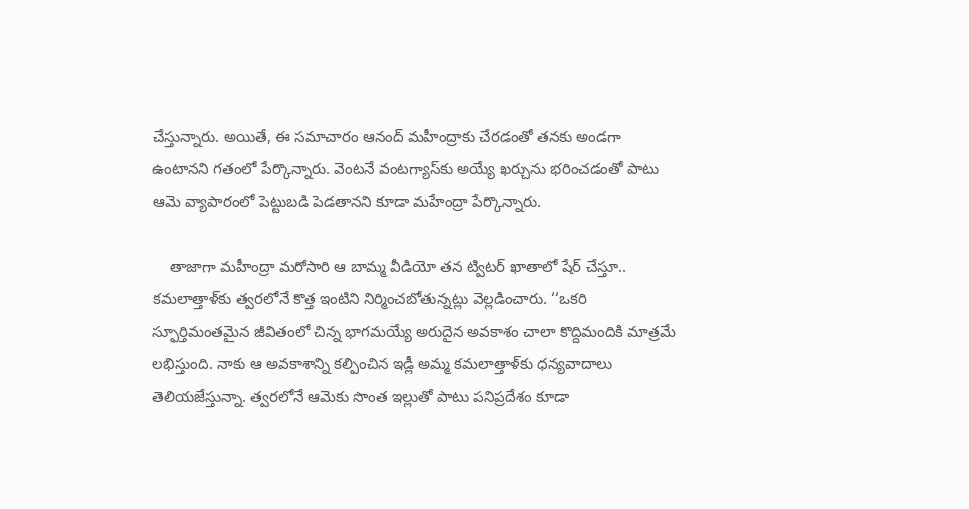చేస్తున్నారు. అయితే, ఈ సమాచారం ఆనంద్ మహీంద్రాకు చేరడంతో తనకు అండగా ఉంటానని గతంలో పేర్కొన్నారు. వెంటనే వంటగ్యాస్‌కు అయ్యే ఖర్చును భరించడంతో పాటు ఆమె వ్యాపారంలో పెట్టుబడి పెడతానని కూడా మహేంద్రా పేర్కొన్నారు.

    తాజాగా మహీంద్రా మరోసారి ఆ బామ్మ వీడియో తన ట్విటర్‌ ఖాతాలో షేర్‌ చేస్తూ.. కమలాత్తాళ్‌కు త్వరలోనే కొత్త ఇంటిని నిర్మించబోతున్నట్లు వెల్లడించారు. ‘‘ఒకరి స్ఫూర్తిమంతమైన జీవితంలో చిన్న భాగమయ్యే అరుదైన అవకాశం చాలా కొద్దిమందికి మాత్రమే లభిస్తుంది. నాకు ఆ అవకాశాన్ని కల్పించిన ఇడ్లీ అమ్మ కమలాత్తాళ్‌కు ధన్యవాదాలు తెలియజేస్తున్నా. త్వరలోనే ఆమెకు సొంత ఇల్లుతో పాటు పనిప్రదేశం కూడా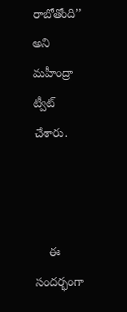రాబోతోంది’’ అని మహీంద్రా ట్వీట్‌ చేశారు.



    ఈ సందర్భంగా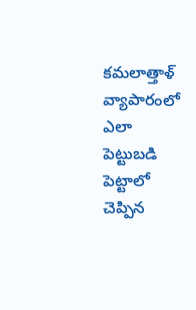కమలాత్తాళ్‌ వ్యాపారంలో ఎలా పెట్టుబడి పెట్టాలో చెప్పిన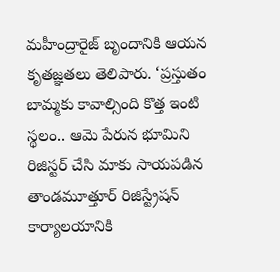మహీంద్రారైజ్‌ బృందానికి ఆయన కృతజ్ఞతలు తెలిపారు. ‘ప్రస్తుతం బామ్మకు కావాల్సింది కొత్త ఇంటి స్థలం.. ఆమె పేరున భూమిని రిజిస్టర్‌ చేసి మాకు సాయపడిన తాండమూత్తూర్‌ రిజిస్ట్రేషన్‌ కార్యాలయానికి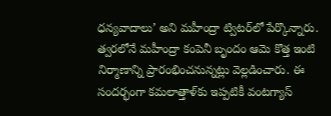ధన్యవాదాలు’ అని మహీంద్రా ట్విటర్‌లో పేర్కొన్నారు. త్వరలోనే మహీంద్రా కంపెనీ బృందం ఆమె కొత్త ఇంటి నిర్మాణాన్ని ప్రారంభించనున్నట్లు వెల్లడించారు. ఈ సందర్భంగా కమలాత్తాళ్‌కు ఇప్పటికీ వంటగ్యాస్‌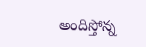అందిస్తోన్న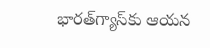భారత్‌గ్యాస్‌కు ఆయన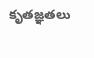కృతజ్ఞతలు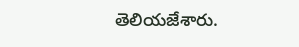తెలియజేశారు.